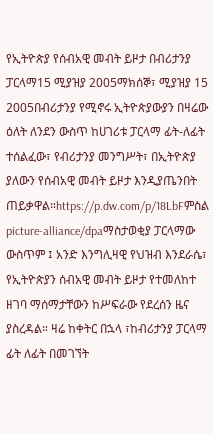የኢትዮጵያ የሰብአዊ መብት ይዞታ በብሪታንያ ፓርላማ15 ሚያዝያ 2005ማክሰኞ፣ ሚያዝያ 15 2005በብሪታንያ የሚኖሩ ኢትዮጵያውያን በዛሬው ዕለት ለንደን ውስጥ ከሀገሪቱ ፓርላማ ፊት-ለፊት ተሰልፈው፣ የብሪታንያ መንግሥት፣ በኢትዮጵያ ያለውን የሰብአዊ መብት ይዞታ እንዲያጤንበት ጠይቃዋል።https://p.dw.com/p/18LbFምስል picture-alliance/dpaማስታወቂያ ፓርላማው ውስጥም ፤ አንድ እንግሊዛዊ የህዝብ እንደራሴ፣ የኢትዮጵያን ሰብአዊ መብት ይዞታ የተመለከተ ዘገባ ማሰማታቸውን ከሥፍራው የደረሰን ዜና ያስረዳል። ዛሬ ከቀትር በኋላ ፣ከብሪታንያ ፓርላማ ፊት ለፊት በመገኘት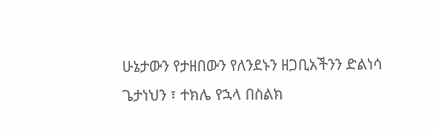ሁኔታውን የታዘበውን የለንደኑን ዘጋቢአችንን ድልነሳ ጌታነህን ፣ ተክሌ የኋላ በስልክ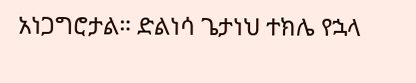አነጋግሮታል። ድልነሳ ጌታነህ ተክሌ የኋላ